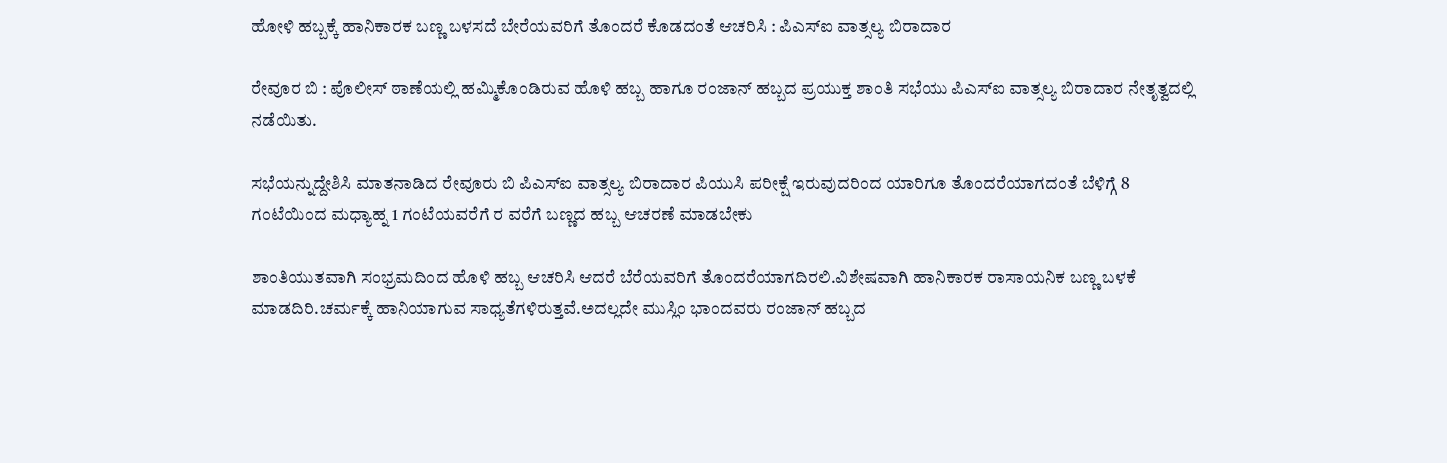ಹೋಳಿ ಹಬ್ಬಕ್ಕೆ ಹಾನಿಕಾರಕ ಬಣ್ಣ ಬಳಸದೆ ಬೇರೆಯವರಿಗೆ ತೊಂದರೆ ಕೊಡದಂತೆ ಆಚರಿಸಿ : ಪಿಎಸ್ಐ ವಾತ್ಸಲ್ಯ ಬಿರಾದಾರ

ರೇವೂರ ಬಿ : ಪೊಲೀಸ್ ಠಾಣೆಯಲ್ಲಿ ಹಮ್ಮಿಕೊಂಡಿರುವ ಹೊಳಿ ಹಬ್ಬ ಹಾಗೂ ರಂಜಾನ್ ಹಬ್ಬದ ಪ್ರಯುಕ್ತ ಶಾಂತಿ ಸಭೆಯು ಪಿಎಸ್ಐ ವಾತ್ಸಲ್ಯ ಬಿರಾದಾರ ನೇತೃತ್ವದಲ್ಲಿ ನಡೆಯಿತು.

ಸಭೆಯನ್ನುದ್ದೇಶಿಸಿ ಮಾತನಾಡಿದ ರೇವೂರು ಬಿ ಪಿಎಸ್ಐ ವಾತ್ಸಲ್ಯ ಬಿರಾದಾರ ಪಿಯುಸಿ ಪರೀಕ್ಷೆ ಇರುವುದರಿಂದ ಯಾರಿಗೂ ತೊಂದರೆಯಾಗದಂತೆ ಬೆಳಿಗ್ಗೆ 8 ಗಂಟೆಯಿಂದ ಮಧ್ಯಾಹ್ನ 1 ಗಂಟೆಯವರೆಗೆ ರ ವರೆಗೆ ಬಣ್ಣದ ಹಬ್ಬ ಆಚರಣೆ ಮಾಡಬೇಕು

ಶಾಂತಿಯುತವಾಗಿ ಸಂಭ್ರಮದಿಂದ ಹೊಳಿ ಹಬ್ಬ ಆಚರಿಸಿ ಆದರೆ ಬೆರೆಯವರಿಗೆ ತೊಂದರೆಯಾಗದಿರಲಿ.ವಿಶೇಷವಾಗಿ ಹಾನಿಕಾರಕ ರಾಸಾಯನಿಕ ಬಣ್ಣ ಬಳಕೆ ಮಾಡದಿರಿ.ಚರ್ಮಕ್ಕೆ ಹಾನಿಯಾಗುವ ಸಾಧ್ಯತೆಗಳಿರುತ್ತವೆ.ಅದಲ್ಲದೇ ಮುಸ್ಲಿಂ ಭಾಂದವರು ರಂಜಾನ್ ಹಬ್ಬದ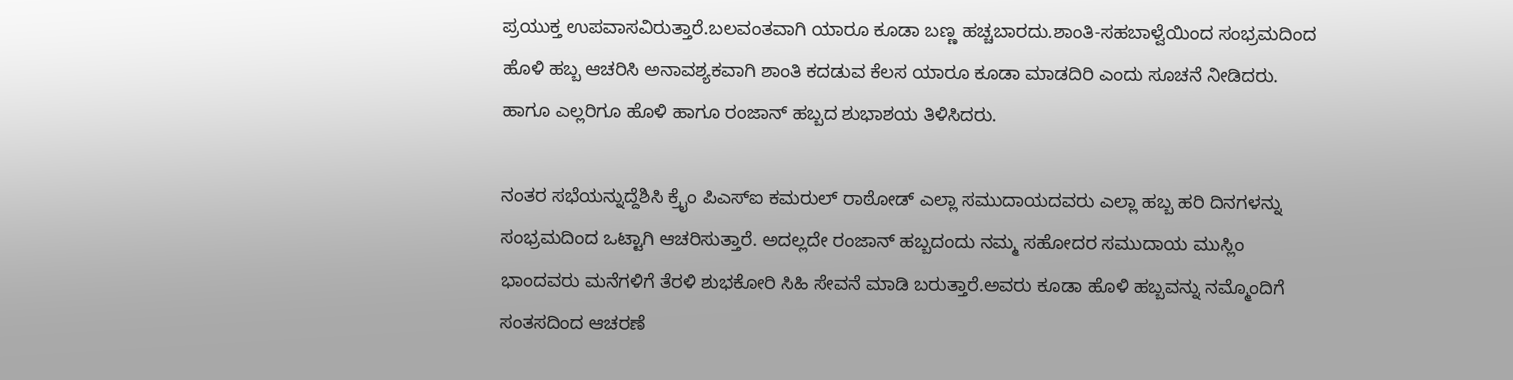ಪ್ರಯುಕ್ತ ಉಪವಾಸವಿರುತ್ತಾರೆ.ಬಲವಂತವಾಗಿ ಯಾರೂ ಕೂಡಾ ಬಣ್ಣ ಹಚ್ಚಬಾರದು.ಶಾಂತಿ-ಸಹಬಾಳ್ವೆಯಿಂದ ಸಂಭ್ರಮದಿಂದ ಹೊಳಿ ಹಬ್ಬ ಆಚರಿಸಿ ಅನಾವಶ್ಯಕವಾಗಿ ಶಾಂತಿ ಕದಡುವ ಕೆಲಸ ಯಾರೂ ಕೂಡಾ ಮಾಡದಿರಿ ಎಂದು ಸೂಚನೆ ನೀಡಿದರು. ಹಾಗೂ ಎಲ್ಲರಿಗೂ ಹೊಳಿ ಹಾಗೂ ರಂಜಾನ್ ಹಬ್ಬದ ಶುಭಾಶಯ ತಿಳಿಸಿದರು.

ನಂತರ ಸಭೆಯನ್ನುದ್ದೆಶಿಸಿ ಕ್ರೈಂ ಪಿಎಸ್ಐ ಕಮರುಲ್ ರಾಠೋಡ್ ಎಲ್ಲಾ ಸಮುದಾಯದವರು ಎಲ್ಲಾ ಹಬ್ಬ ಹರಿ ದಿನಗಳನ್ನು ಸಂಭ್ರಮದಿಂದ ಒಟ್ಟಾಗಿ ಆಚರಿಸುತ್ತಾರೆ. ಅದಲ್ಲದೇ ರಂಜಾನ್ ಹಬ್ಬದಂದು ನಮ್ಮ ಸಹೋದರ ಸಮುದಾಯ ಮುಸ್ಲಿಂ ಭಾಂದವರು ಮನೆಗಳಿಗೆ ತೆರಳಿ ಶುಭಕೋರಿ ಸಿಹಿ ಸೇವನೆ ಮಾಡಿ ಬರುತ್ತಾರೆ.ಅವರು ಕೂಡಾ ಹೊಳಿ ಹಬ್ಬವನ್ನು ನಮ್ಮೊಂದಿಗೆ ಸಂತಸದಿಂದ ಆಚರಣೆ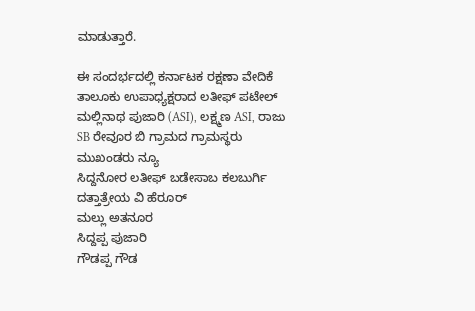ಮಾಡುತ್ತಾರೆ.

ಈ ಸಂದರ್ಭದಲ್ಲಿ ಕರ್ನಾಟಕ ರಕ್ಷಣಾ ವೇದಿಕೆ ತಾಲೂಕು ಉಪಾಧ್ಯಕ್ಷರಾದ ಲತೀಫ್ ಪಟೇಲ್ ಮಲ್ಲಿನಾಥ ಪುಜಾರಿ (ASI), ಲಕ್ಷ್ಮಣ ASI, ರಾಜು SB ರೇವೂರ ಬಿ ಗ್ರಾಮದ ಗ್ರಾಮಸ್ಥರು ಮುಖಂಡರು ನ್ಯೂ
ಸಿದ್ದನೋರ ಲತೀಫ್ ಬಡೇಸಾಬ ಕಲಬುರ್ಗಿ
ದತ್ತಾತ್ರೇಯ ವಿ ಹೆರೂರ್
ಮಲ್ಲು ಅತನೂರ
ಸಿದ್ದಪ್ಪ ಪುಜಾರಿ
ಗೌಡಪ್ಪ ಗೌಡ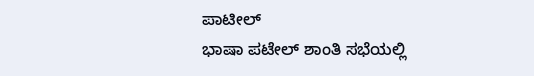ಪಾಟೀಲ್
ಭಾಷಾ ಪಟೇಲ್ ಶಾಂತಿ ಸಭೆಯಲ್ಲಿ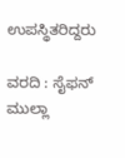ಉಪಸ್ಥಿತರಿದ್ದರು

ವರದಿ : ಸೈಫನ್ ಮುಲ್ಲಾ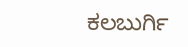ಕಲಬುರ್ಗಿ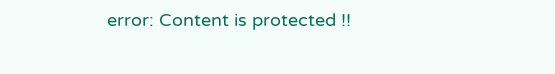error: Content is protected !!